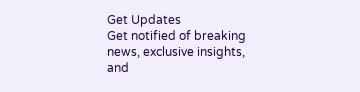Get Updates
Get notified of breaking news, exclusive insights, and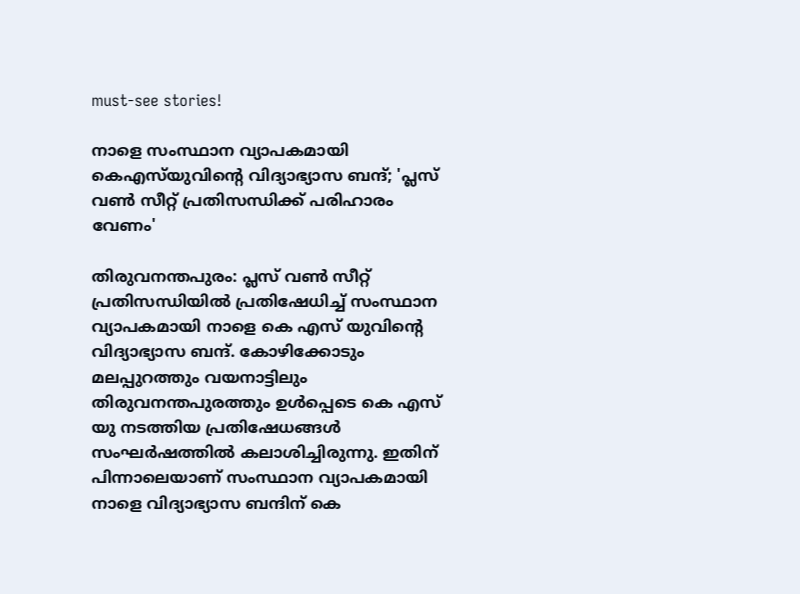must-see stories!

നാളെ സംസ്ഥാന വ്യാപകമായി കെഎസ്‌യുവിന്റെ വിദ്യാഭ്യാസ ബന്ദ്; 'പ്ലസ് വണ്‍ സീറ്റ് പ്രതിസന്ധിക്ക് പരിഹാരം വേണം'

തിരുവനന്തപുരം: പ്ലസ് വണ്‍ സീറ്റ് പ്രതിസന്ധിയില്‍ പ്രതിഷേധിച്ച് സംസ്ഥാന വ്യാപകമായി നാളെ കെ എസ് യുവിന്റെ വിദ്യാഭ്യാസ ബന്ദ്. കോഴിക്കോടും മലപ്പുറത്തും വയനാട്ടിലും തിരുവനന്തപുരത്തും ഉള്‍പ്പെടെ കെ എസ് യു നടത്തിയ പ്രതിഷേധങ്ങള്‍ സംഘര്‍ഷത്തില്‍ കലാശിച്ചിരുന്നു. ഇതിന് പിന്നാലെയാണ് സംസ്ഥാന വ്യാപകമായി നാളെ വിദ്യാഭ്യാസ ബന്ദിന് കെ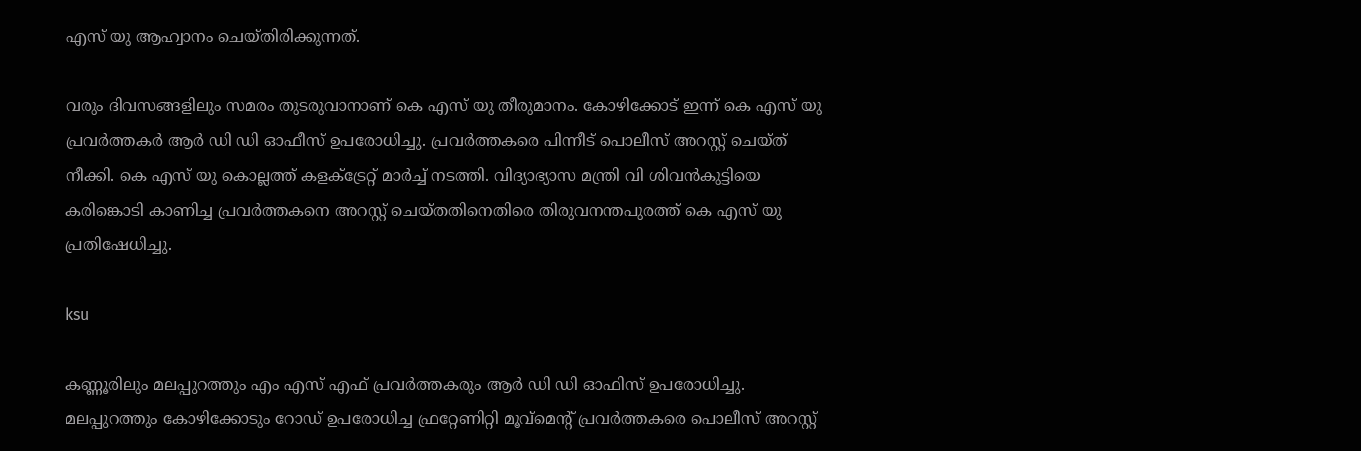എസ് യു ആഹ്വാനം ചെയ്തിരിക്കുന്നത്.

വരും ദിവസങ്ങളിലും സമരം തുടരുവാനാണ് കെ എസ് യു തീരുമാനം. കോഴിക്കോട് ഇന്ന് കെ എസ് യു പ്രവര്‍ത്തകര്‍ ആര്‍ ഡി ഡി ഓഫീസ് ഉപരോധിച്ചു. പ്രവര്‍ത്തകരെ പിന്നീട് പൊലീസ് അറസ്റ്റ് ചെയ്ത് നീക്കി. കെ എസ് യു കൊല്ലത്ത് കളക്ട്രേറ്റ് മാര്‍ച്ച് നടത്തി. വിദ്യാഭ്യാസ മന്ത്രി വി ശിവന്‍കുട്ടിയെ കരിങ്കൊടി കാണിച്ച പ്രവര്‍ത്തകനെ അറസ്റ്റ് ചെയ്തതിനെതിരെ തിരുവനന്തപുരത്ത് കെ എസ് യു പ്രതിഷേധിച്ചു.

ksu

കണ്ണൂരിലും മലപ്പുറത്തും എം എസ് എഫ് പ്രവര്‍ത്തകരും ആര്‍ ഡി ഡി ഓഫിസ് ഉപരോധിച്ചു. മലപ്പുറത്തും കോഴിക്കോടും റോഡ് ഉപരോധിച്ച ഫ്രറ്റേണിറ്റി മൂവ്‌മെന്റ് പ്രവര്‍ത്തകരെ പൊലീസ് അറസ്റ്റ്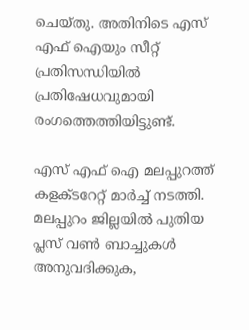ചെയ്തു. അതിനിടെ എസ് എഫ് ഐയും സീറ്റ് പ്രതിസന്ധിയില്‍ പ്രതിഷേധവുമായി രംഗത്തെത്തിയിട്ടുണ്ട്.

എസ് എഫ് ഐ മലപ്പുറത്ത് കളക്ടറേറ്റ് മാര്‍ച്ച് നടത്തി. മലപ്പുറം ജില്ലയില്‍ പുതിയ പ്ലസ് വണ്‍ ബാച്ചുകള്‍ അനുവദിക്കുക,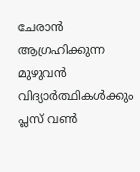ചേരാന്‍ ആഗ്രഹിക്കുന്ന മുഴുവന്‍ വിദ്യാര്‍ത്ഥികള്‍ക്കും പ്ലസ് വണ്‍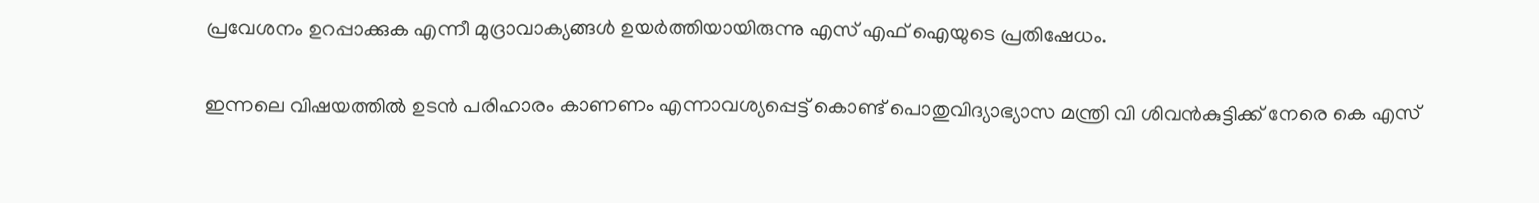പ്രവേശനം ഉറപ്പാക്കുക എന്നീ മുദ്രാവാക്യങ്ങള്‍ ഉയര്‍ത്തിയായിരുന്നു എസ് എഫ് ഐയുടെ പ്രതിഷേധം.

ഇന്നലെ വിഷയത്തില്‍ ഉടന്‍ പരിഹാരം കാണണം എന്നാവശ്യപ്പെട്ട് കൊണ്ട് പൊതുവിദ്യാഭ്യാസ മന്ത്രി വി ശിവന്‍കുട്ടിക്ക് നേരെ കെ എസ്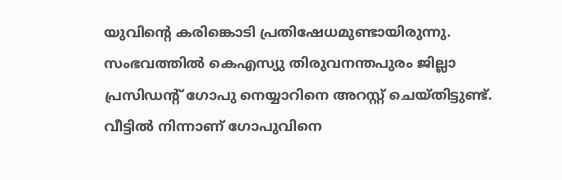യുവിന്റെ കരിങ്കൊടി പ്രതിഷേധമുണ്ടായിരുന്നു. സംഭവത്തില്‍ കെഎസ്യു തിരുവനന്തപുരം ജില്ലാ പ്രസിഡന്റ് ഗോപു നെയ്യാറിനെ അറസ്റ്റ് ചെയ്തിട്ടുണ്ട്. വീട്ടില്‍ നിന്നാണ് ഗോപുവിനെ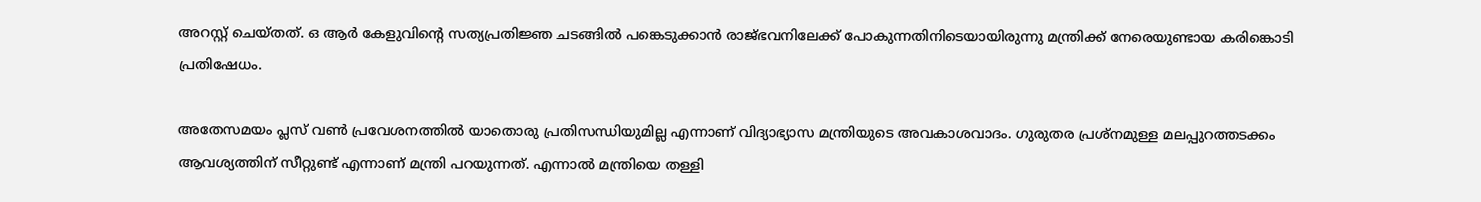അറസ്റ്റ് ചെയ്തത്. ഒ ആര്‍ കേളുവിന്റെ സത്യപ്രതിജ്ഞ ചടങ്ങില്‍ പങ്കെടുക്കാന്‍ രാജ്ഭവനിലേക്ക് പോകുന്നതിനിടെയായിരുന്നു മന്ത്രിക്ക് നേരെയുണ്ടായ കരിങ്കൊടി പ്രതിഷേധം.

അതേസമയം പ്ലസ് വണ്‍ പ്രവേശനത്തില്‍ യാതൊരു പ്രതിസന്ധിയുമില്ല എന്നാണ് വിദ്യാഭ്യാസ മന്ത്രിയുടെ അവകാശവാദം. ഗുരുതര പ്രശ്‌നമുള്ള മലപ്പുറത്തടക്കം ആവശ്യത്തിന് സീറ്റുണ്ട് എന്നാണ് മന്ത്രി പറയുന്നത്. എന്നാല്‍ മന്ത്രിയെ തള്ളി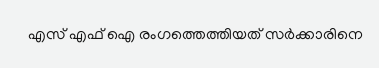എസ് എഫ് ഐ രംഗത്തെത്തിയത് സര്‍ക്കാരിനെ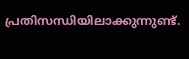പ്രതിസന്ധിയിലാക്കുന്നുണ്ട്.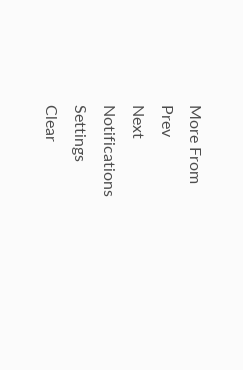More From
Prev
Next
Notifications
Settings
Clear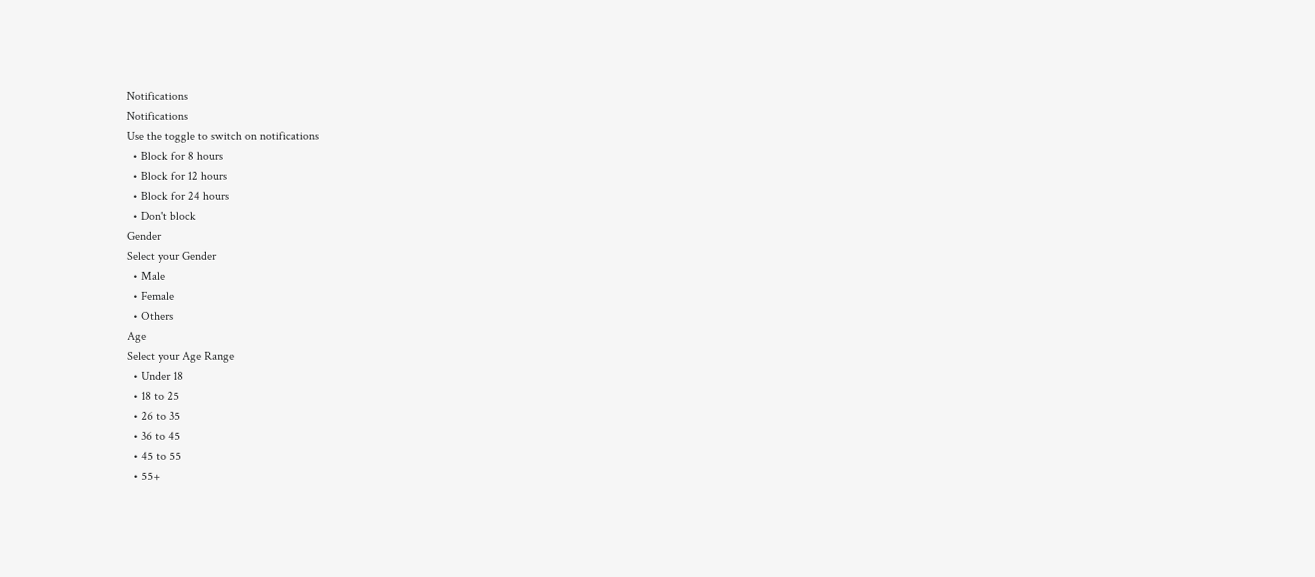Notifications
Notifications
Use the toggle to switch on notifications
  • Block for 8 hours
  • Block for 12 hours
  • Block for 24 hours
  • Don't block
Gender
Select your Gender
  • Male
  • Female
  • Others
Age
Select your Age Range
  • Under 18
  • 18 to 25
  • 26 to 35
  • 36 to 45
  • 45 to 55
  • 55+